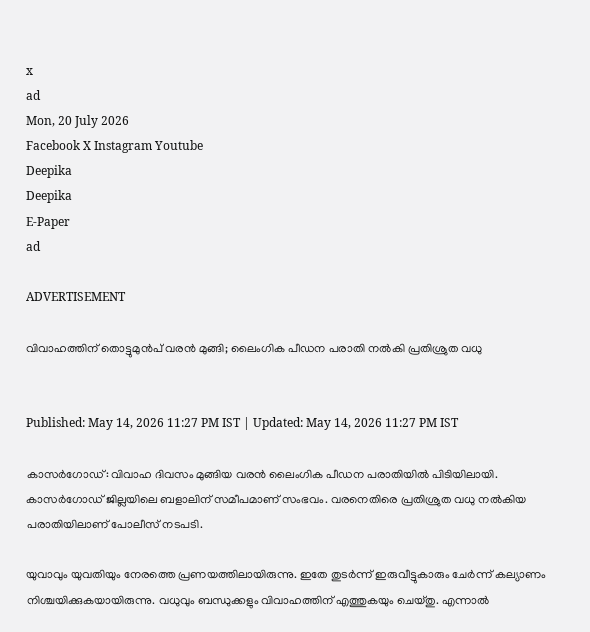x
ad
Mon, 20 July 2026
Facebook X Instagram Youtube
Deepika
Deepika
E-Paper
ad

ADVERTISEMENT

വിവാഹത്തിന് തൊട്ടുമുൻപ് വരൻ മുങ്ങി; ലൈംഗിക പീഡന പരാതി നൽകി പ്രതിശ്രുത വധു


Published: May 14, 2026 11:27 PM IST | Updated: May 14, 2026 11:27 PM IST

കാസർഗോഡ്: വിവാഹ ദിവസം മുങ്ങിയ വരൻ ലൈംഗിക പീഡന പരാതിയിൽ പിടിയിലായി. കാസർഗോഡ് ജില്ലയിലെ ബളാലിന് സമീപമാണ് സംഭവം. വരനെതിരെ പ്രതിശ്രുത വധു നൽകിയ പരാതിയിലാണ് പോലീസ് നടപടി.

യുവാവും യുവതിയും നേരത്തെ പ്രണയത്തിലായിരുന്നു. ഇതേ തുടർന്ന് ഇരുവീട്ടുകാരും ചേർന്ന് കല്യാണം നിശ്ചയിക്കുകയായിരുന്നു. വധുവും ബന്ധുക്കളും വിവാഹത്തിന് എത്തുകയും ചെയ്തു. എന്നാൽ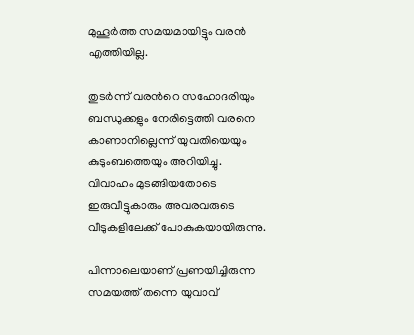മുഹൂർത്ത സമയമായിട്ടും വരൻ എത്തിയില്ല.

തുടർന്ന് വരന്‍റെ സഹോദരിയും ബന്ധുക്കളും നേരിട്ടെത്തി വരനെ കാണാനില്ലെന്ന് യുവതിയെയും കുടുംബത്തെയും അറിയിച്ചു. വിവാഹം മുടങ്ങിയതോടെ ഇരുവീട്ടുകാരും അവരവരുടെ വീടുകളിലേക്ക് പോകുകയായിരുന്നു.

പിന്നാലെയാണ് പ്രണയിച്ചിരുന്ന സമയത്ത് തന്നെ യുവാവ്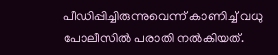പീഡിപ്പിച്ചിരുന്നുവെന്ന് കാണിച്ച് വധു പോലീസിൽ പരാതി നൽകിയത്.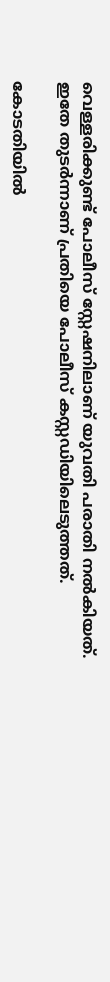വെള്ളരിക്കുണ്ട് പോലീസ് സ്റ്റേഷനിലാണ് യുവതി പരാതി നൽകിയത്. ഇതേ തുടർന്നാണ് പ്രതിയെ പോലീസ് കസ്റ്റഡിയിലെടുത്തത്.

കോടതിയിൽ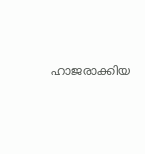ഹാജരാക്കിയ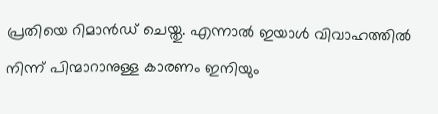പ്രതിയെ റിമാൻഡ് ചെയ്തു. എന്നാൽ ഇയാൾ വിവാഹത്തിൽ നിന്ന് പിന്മാറാനുള്ള കാരണം ഇനിയും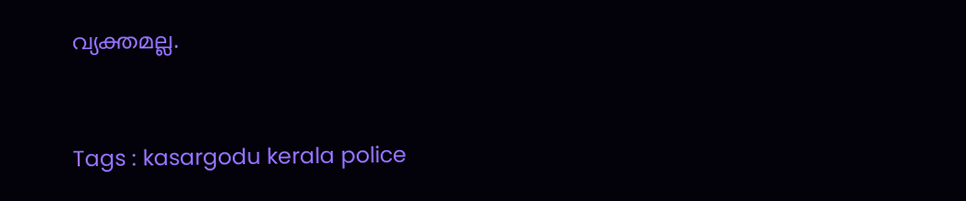വ്യക്തമല്ല.



Tags : kasargodu kerala police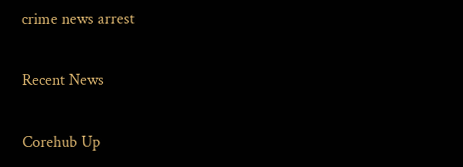crime news arrest

Recent News

Corehub Up